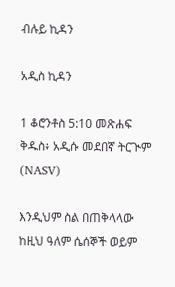ብሉይ ኪዳን

አዲስ ኪዳን

1 ቆሮንቶስ 5:10 መጽሐፍ ቅዱስ፥ አዲሱ መደበኛ ትርጒም (NASV)

እንዲህም ስል በጠቅላላው ከዚህ ዓለም ሴሰኞች ወይም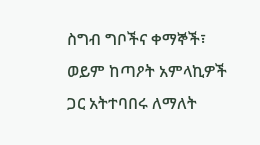ስግብ ግቦችና ቀማኞች፣ ወይም ከጣዖት አምላኪዎች ጋር አትተባበሩ ለማለት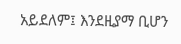አይደለም፤ እንደዚያማ ቢሆን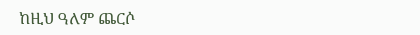ከዚህ ዓለም ጨርሶ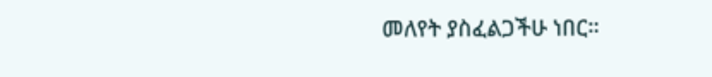መለየት ያስፈልጋችሁ ነበር።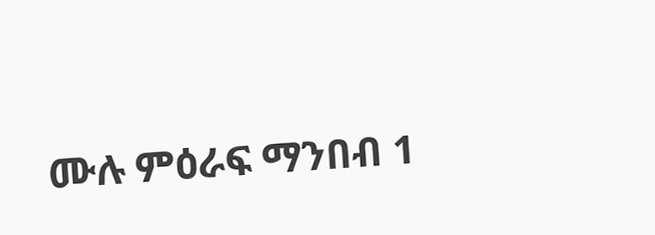ሙሉ ምዕራፍ ማንበብ 1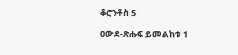ቆሮንቶስ 5

ዐውደ-ጽሑፍ ይመልከቱ 1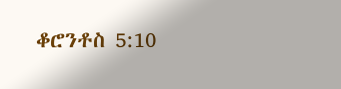ቆሮንቶስ 5:10